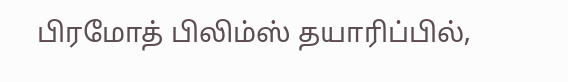பிரமோத் பிலிம்ஸ் தயாரிப்பில்,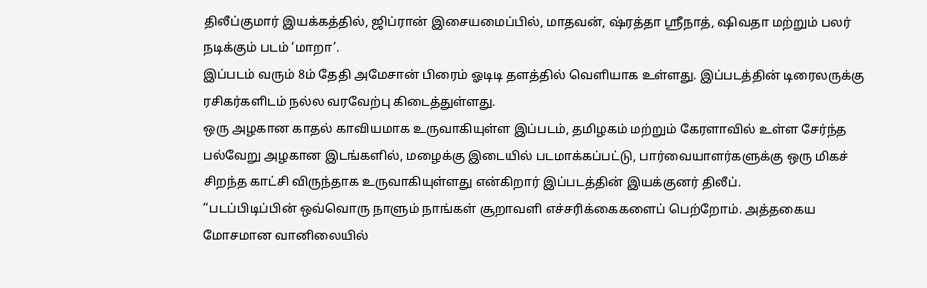திலீப்குமார் இயக்கத்தில், ஜிப்ரான் இசையமைப்பில், மாதவன், ஷ்ரத்தா ஸ்ரீநாத், ஷிவதா மற்றும் பலர் நடிக்கும் படம் ‘மாறா’.
இப்படம் வரும் 8ம் தேதி அமேசான் பிரைம் ஓடிடி தளத்தில் வெளியாக உள்ளது. இப்படத்தின் டிரைலருக்கு ரசிகர்களிடம் நல்ல வரவேற்பு கிடைத்துள்ளது.
ஒரு அழகான காதல் காவியமாக உருவாகியுள்ள இப்படம், தமிழகம் மற்றும் கேரளாவில் உள்ள சேர்ந்த பல்வேறு அழகான இடங்களில், மழைக்கு இடையில் படமாக்கப்பட்டு, பார்வையாளர்களுக்கு ஒரு மிகச் சிறந்த காட்சி விருந்தாக உருவாகியுள்ளது என்கிறார் இப்படத்தின் இயக்குனர் திலீப்.
“படப்பிடிப்பின் ஒவ்வொரு நாளும் நாங்கள் சூறாவளி எச்சரிக்கைகளைப் பெற்றோம். அத்தகைய மோசமான வானிலையில்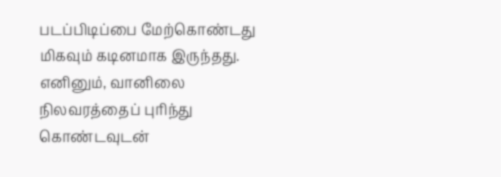படப்பிடிப்பை மேற்கொண்டது மிகவும் கடினமாக இருந்தது. எனினும், வானிலை நிலவரத்தைப் புரிந்து கொண்டவுடன்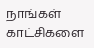நாங்கள் காட்சிகளை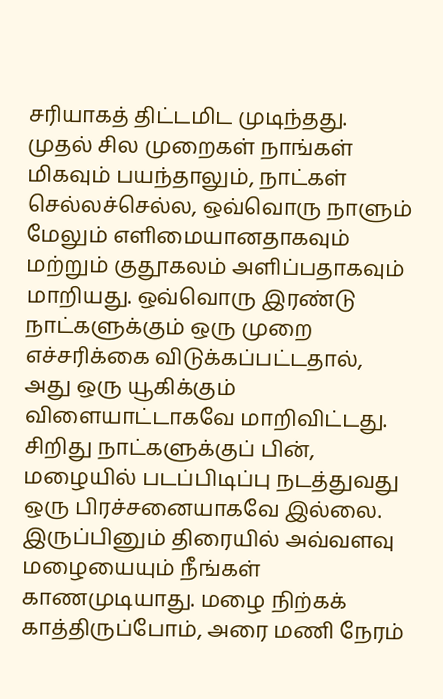சரியாகத் திட்டமிட முடிந்தது.
முதல் சில முறைகள் நாங்கள் மிகவும் பயந்தாலும், நாட்கள் செல்லச்செல்ல, ஒவ்வொரு நாளும் மேலும் எளிமையானதாகவும் மற்றும் குதூகலம் அளிப்பதாகவும் மாறியது. ஒவ்வொரு இரண்டு நாட்களுக்கும் ஒரு முறை எச்சரிக்கை விடுக்கப்பட்டதால், அது ஒரு யூகிக்கும் விளையாட்டாகவே மாறிவிட்டது.
சிறிது நாட்களுக்குப் பின், மழையில் படப்பிடிப்பு நடத்துவது ஒரு பிரச்சனையாகவே இல்லை. இருப்பினும் திரையில் அவ்வளவு மழையையும் நீங்கள் காணமுடியாது. மழை நிற்கக் காத்திருப்போம், அரை மணி நேரம்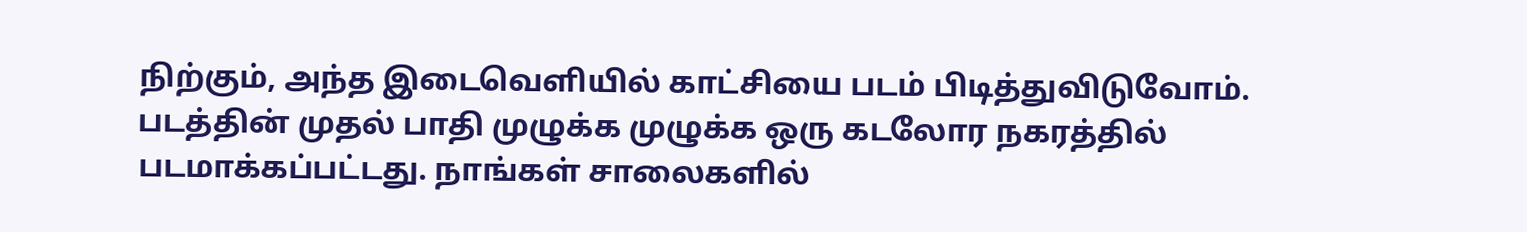நிற்கும், அந்த இடைவெளியில் காட்சியை படம் பிடித்துவிடுவோம்.
படத்தின் முதல் பாதி முழுக்க முழுக்க ஒரு கடலோர நகரத்தில் படமாக்கப்பட்டது. நாங்கள் சாலைகளில்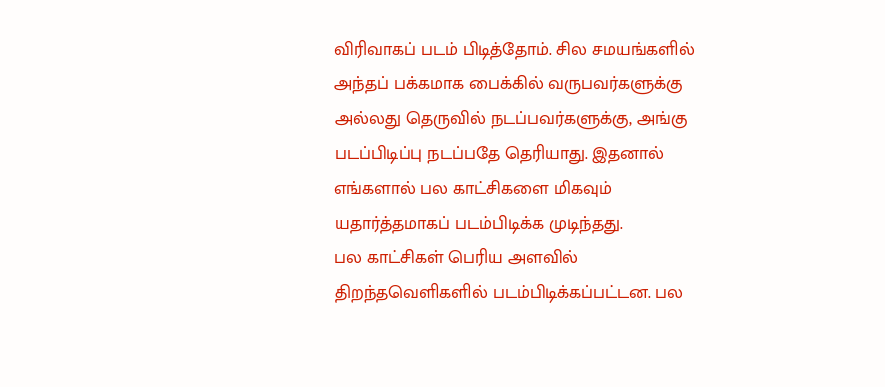விரிவாகப் படம் பிடித்தோம். சில சமயங்களில் அந்தப் பக்கமாக பைக்கில் வருபவர்களுக்கு அல்லது தெருவில் நடப்பவர்களுக்கு, அங்கு படப்பிடிப்பு நடப்பதே தெரியாது. இதனால் எங்களால் பல காட்சிகளை மிகவும் யதார்த்தமாகப் படம்பிடிக்க முடிந்தது.
பல காட்சிகள் பெரிய அளவில் திறந்தவெளிகளில் படம்பிடிக்கப்பட்டன. பல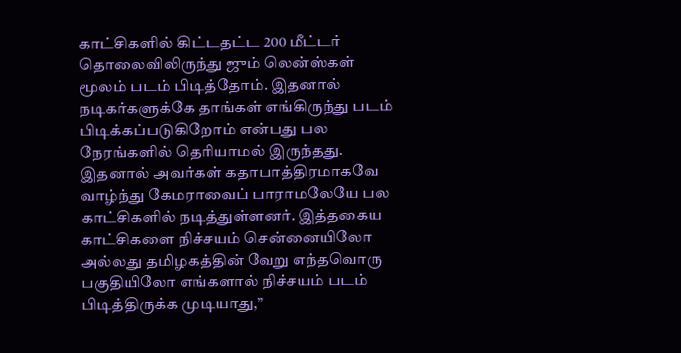காட்சிகளில் கிட்டதட்ட 200 மீட்டர் தொலைவிலிருந்து ஜும் லென்ஸ்கள் மூலம் படம் பிடித்தோம். இதனால் நடிகர்களுக்கே தாங்கள் எங்கிருந்து படம் பிடிக்கப்படுகிறோம் என்பது பல நேரங்களில் தெரியாமல் இருந்தது. இதனால் அவர்கள் கதாபாத்திரமாகவே வாழ்ந்து கேமராவைப் பாராமலேயே பல காட்சிகளில் நடித்துள்ளனர். இத்தகைய காட்சிகளை நிச்சயம் சென்னையிலோ அல்லது தமிழகத்தின் வேறு எந்தவொரு பகுதியிலோ எங்களால் நிச்சயம் படம் பிடித்திருக்க முடியாது,”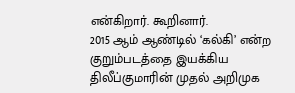என்கிறார். கூறினார்.
2015 ஆம் ஆண்டில் ‘கல்கி’ என்ற குறும்படத்தை இயக்கிய திலீப்குமாரின் முதல் அறிமுக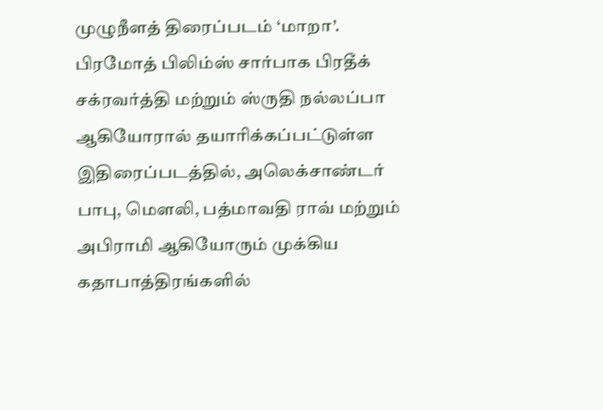முழுநீளத் திரைப்படம் ‘மாறா’.
பிரமோத் பிலிம்ஸ் சார்பாக பிரதீக் சக்ரவர்த்தி மற்றும் ஸ்ருதி நல்லப்பா ஆகியோரால் தயாரிக்கப்பட்டுள்ள இதிரைப்படத்தில், அலெக்சாண்டர் பாபு, மௌலி, பத்மாவதி ராவ் மற்றும் அபிராமி ஆகியோரும் முக்கிய கதாபாத்திரங்களில்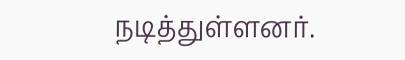நடித்துள்ளனர்.